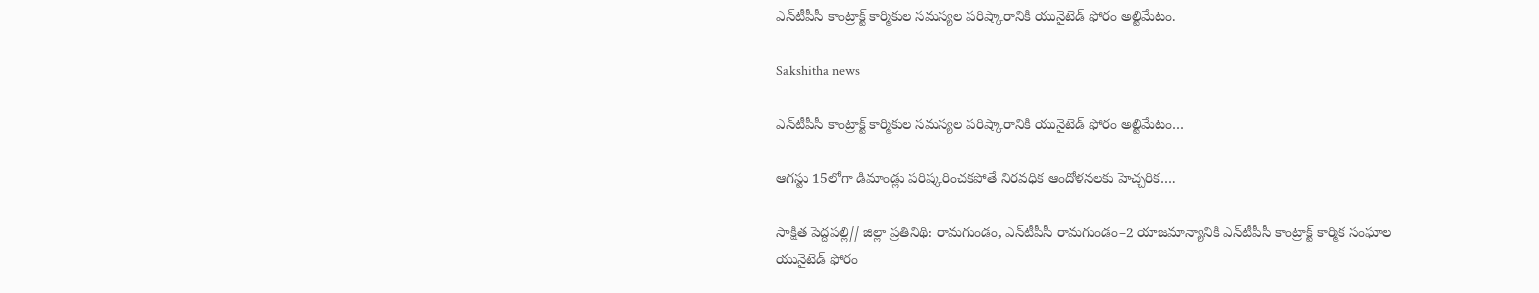ఎన్‌టీపీసీ కాంట్రాక్ట్ కార్మికుల సమస్యల పరిష్కారానికి యునైటెడ్ ఫోరం అల్టిమేటం.

Sakshitha news

ఎన్‌టీపీసీ కాంట్రాక్ట్ కార్మికుల సమస్యల పరిష్కారానికి యునైటెడ్ ఫోరం అల్టిమేటం…

ఆగస్టు 15లోగా డిమాండ్లు పరిష్కరించకపోతే నిరవధిక ఆందోళనలకు హెచ్చరిక….

సాక్షిత పెద్దపల్లి// జిల్లా ప్రతినిథి: రామగుండం, ఎన్‌టీపీసీ రామగుండం–2 యాజమాన్యానికి ఎన్‌టీపీసీ కాంట్రాక్ట్ కార్మిక సంఘాల యునైటెడ్ ఫోరం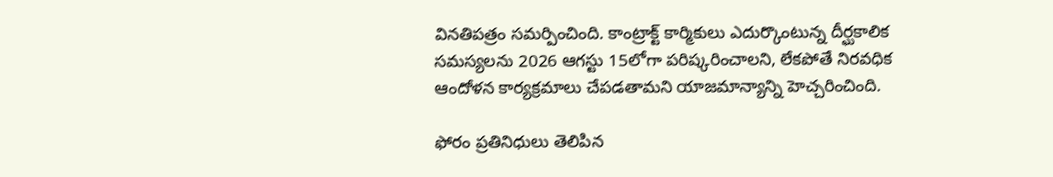వినతిపత్రం సమర్పించింది. కాంట్రాక్ట్ కార్మికులు ఎదుర్కొంటున్న దీర్ఘకాలిక సమస్యలను 2026 ఆగస్టు 15లోగా పరిష్కరించాలని, లేకపోతే నిరవధిక ఆందోళన కార్యక్రమాలు చేపడతామని యాజమాన్యాన్ని హెచ్చరించింది.

ఫోరం ప్రతినిధులు తెలిపిన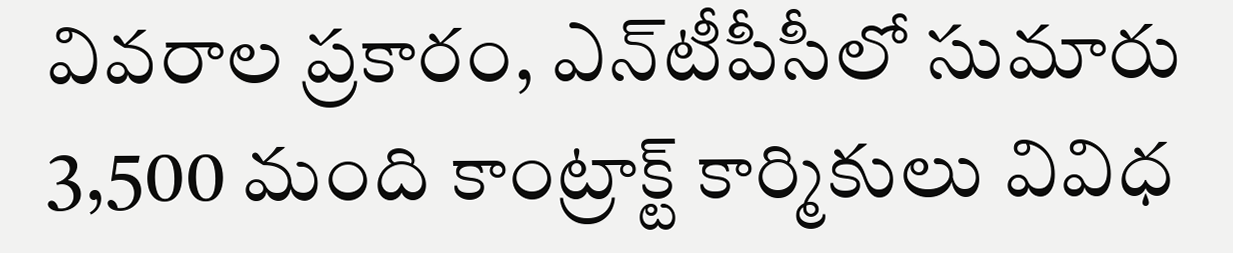వివరాల ప్రకారం, ఎన్‌టీపీసీలో సుమారు 3,500 మంది కాంట్రాక్ట్ కార్మికులు వివిధ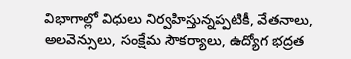విభాగాల్లో విధులు నిర్వహిస్తున్నప్పటికీ, వేతనాలు, అలవెన్సులు, సంక్షేమ సౌకర్యాలు, ఉద్యోగ భద్రత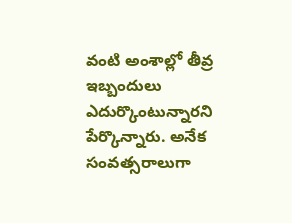వంటి అంశాల్లో తీవ్ర ఇబ్బందులు ఎదుర్కొంటున్నారని పేర్కొన్నారు. అనేక సంవత్సరాలుగా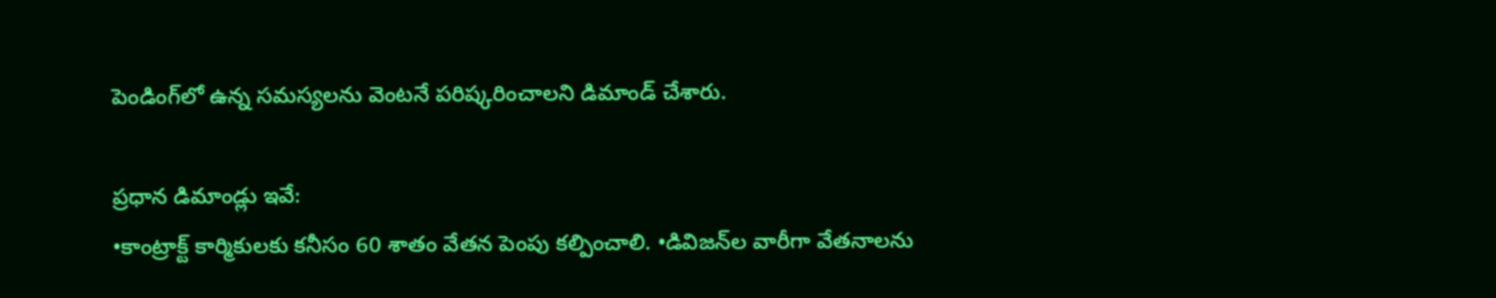పెండింగ్‌లో ఉన్న సమస్యలను వెంటనే పరిష్కరించాలని డిమాండ్ చేశారు.

ప్రధాన డిమాండ్లు ఇవే:
•కాంట్రాక్ట్ కార్మికులకు కనీసం 60 శాతం వేతన పెంపు కల్పించాలి. •డివిజన్‌ల వారీగా వేతనాలను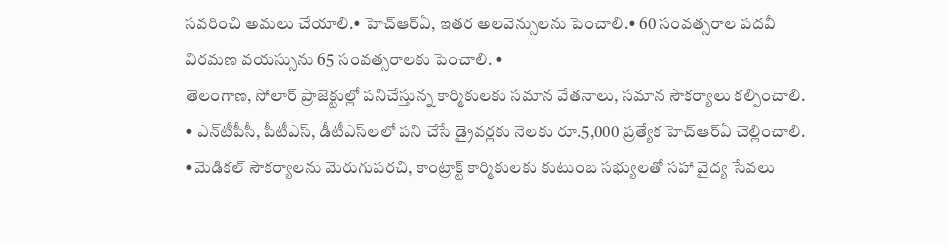సవరించి అమలు చేయాలి.• హెచ్‌ఆర్‌ఏ, ఇతర అలవెన్సులను పెంచాలి.• 60 సంవత్సరాల పదవీ విరమణ వయస్సును 65 సంవత్సరాలకు పెంచాలి. •
తెలంగాణ, సోలార్ ప్రాజెక్టుల్లో పనిచేస్తున్న కార్మికులకు సమాన వేతనాలు, సమాన సౌకర్యాలు కల్పించాలి. • ఎన్‌టీపీసీ, పీటీఎస్, డీటీఎస్‌లలో పని చేసే డ్రైవర్లకు నెలకు రూ.5,000 ప్రత్యేక హెచ్‌ఆర్‌ఏ చెల్లించాలి. •మెడికల్ సౌకర్యాలను మెరుగుపరచి, కాంట్రాక్ట్ కార్మికులకు కుటుంబ సభ్యులతో సహా వైద్య సేవలు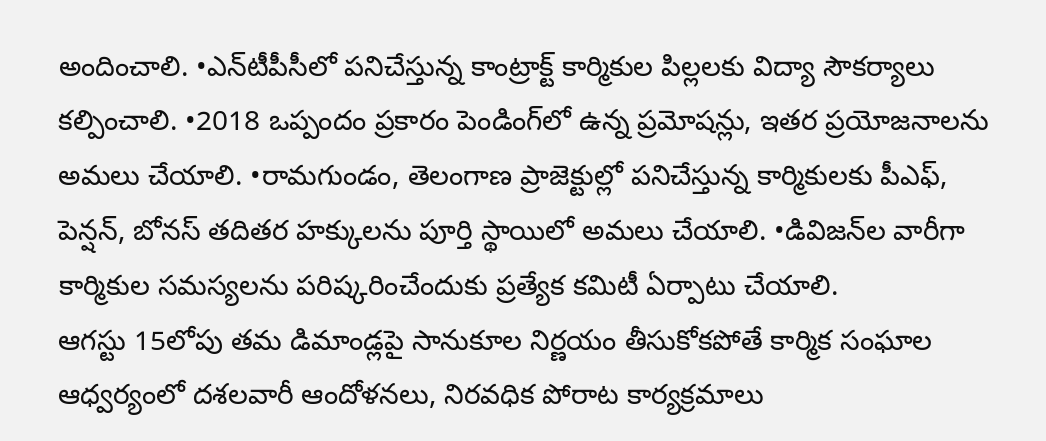అందించాలి. •ఎన్‌టీపీసీలో పనిచేస్తున్న కాంట్రాక్ట్ కార్మికుల పిల్లలకు విద్యా సౌకర్యాలు కల్పించాలి. •2018 ఒప్పందం ప్రకారం పెండింగ్‌లో ఉన్న ప్రమోషన్లు, ఇతర ప్రయోజనాలను అమలు చేయాలి. •రామగుండం, తెలంగాణ ప్రాజెక్టుల్లో పనిచేస్తున్న కార్మికులకు పీఎఫ్‌, పెన్షన్‌, బోనస్ తదితర హక్కులను పూర్తి స్థాయిలో అమలు చేయాలి. •డివిజన్‌ల వారీగా కార్మికుల సమస్యలను పరిష్కరించేందుకు ప్రత్యేక కమిటీ ఏర్పాటు చేయాలి.
ఆగస్టు 15లోపు తమ డిమాండ్లపై సానుకూల నిర్ణయం తీసుకోకపోతే కార్మిక సంఘాల ఆధ్వర్యంలో దశలవారీ ఆందోళనలు, నిరవధిక పోరాట కార్యక్రమాలు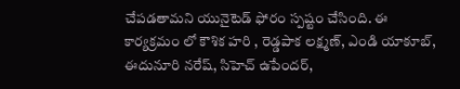చేపడతామని యునైటెడ్ ఫోరం స్పష్టం చేసింది. ఈ కార్యక్రమం లో కౌశిక హరి , రెడ్డపాక లక్ష్మణ్, ఎండి యాకూబ్, ఈదునూరి నరేష్, సిహెచ్ ఉపేందర్,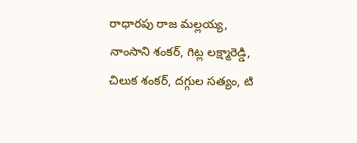రాధారపు రాజ మల్లయ్య, నాంసాని శంకర్, గిట్ల లక్ష్మారెడ్డి, చిలుక శంకర్, దగ్గుల సత్యం, టి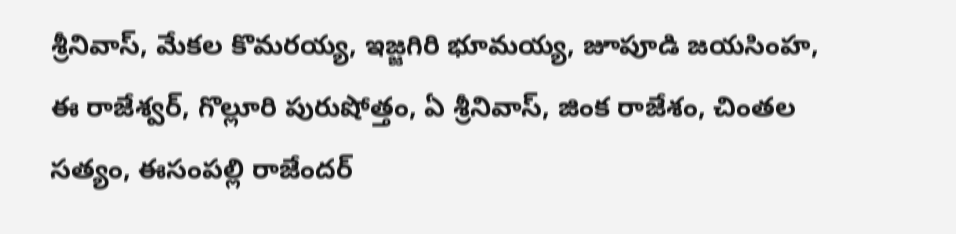శ్రీనివాస్, మేకల కొమరయ్య, ఇజ్జగిరి భూమయ్య, జూపూడి జయసింహ, ఈ రాజేశ్వర్, గొల్లూరి పురుషోత్తం, ఏ శ్రీనివాస్, జింక రాజేశం, చింతల సత్యం, ఈసంపల్లి రాజేందర్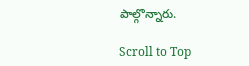పాల్గొన్నారు.

Scroll to Top